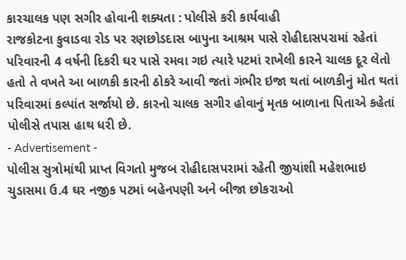કારચાલક પણ સગીર હોવાની શક્યતા : પોલીસે કરી કાર્યવાહી
રાજકોટના કુવાડવા રોડ પર રણછોડદાસ બાપુના આશ્રમ પાસે રોહીદાસપરામાં રહેતાં પરિવારની 4 વર્ષની દિકરી ઘર પાસે રમવા ગઇ ત્યારે પટમાં રાખેલી કારને ચાલક દૂર લેતો હતો તે વખતે આ બાળકી કારની ઠોકરે આવી જતાં ગંભીર ઇજા થતાં બાળકીનું મોત થતાં પરિવારમાં કલ્પાંત સર્જાયો છે. કારનો ચાલક સગીર હોવાનું મૃતક બાળાના પિતાએ કહેતાં પોલીસે તપાસ હાથ ધરી છે.
- Advertisement -
પોલીસ સુત્રોમાંથી પ્રાપ્ત વિગતો મુજબ રોહીદાસપરામાં રહેતી જીયાંશી મહેશભાઇ ચુડાસમા ઉ.4 ઘર નજીક પટમાં બહેનપણી અને બીજા છોકરાઓ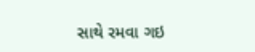સાથે રમવા ગઇ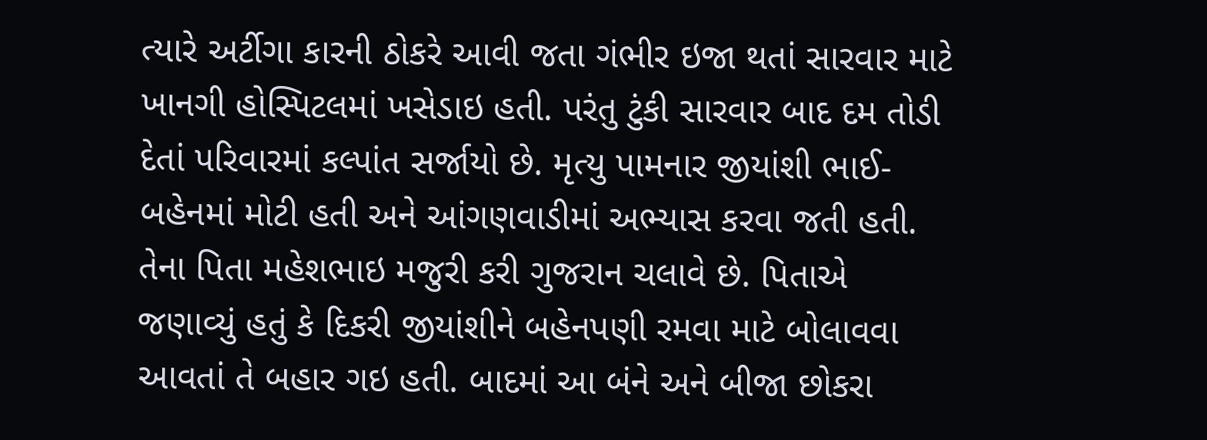ત્યારે અર્ટીગા કારની ઠોકરે આવી જતા ગંભીર ઇજા થતાં સારવાર માટે ખાનગી હોસ્પિટલમાં ખસેડાઇ હતી. પરંતુ ટુંકી સારવાર બાદ દમ તોડી દેતાં પરિવારમાં કલ્પાંત સર્જાયો છે. મૃત્યુ પામનાર જીયાંશી ભાઈ-બહેનમાં મોટી હતી અને આંગણવાડીમાં અભ્યાસ કરવા જતી હતી. તેના પિતા મહેશભાઇ મજુરી કરી ગુજરાન ચલાવે છે. પિતાએ જણાવ્યું હતું કે દિકરી જીયાંશીને બહેનપણી રમવા માટે બોલાવવા આવતાં તે બહાર ગઇ હતી. બાદમાં આ બંને અને બીજા છોકરા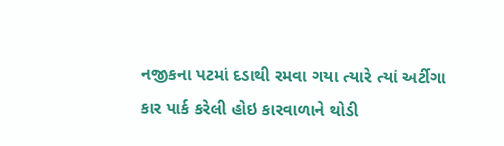નજીકના પટમાં દડાથી રમવા ગયા ત્યારે ત્યાં અર્ટીગા કાર પાર્ક કરેલી હોઇ કારવાળાને થોડી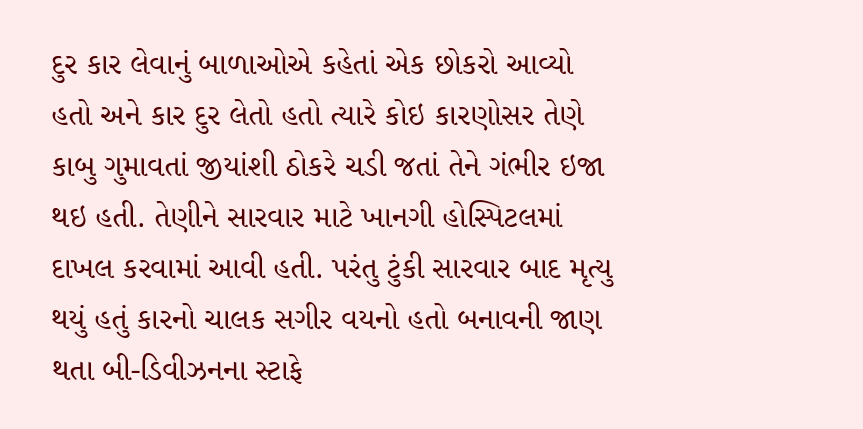દુર કાર લેવાનું બાળાઓએ કહેતાં એક છોકરો આવ્યો હતો અને કાર દુર લેતો હતો ત્યારે કોઇ કારણોસર તેણે કાબુ ગુમાવતાં જીયાંશી ઠોકરે ચડી જતાં તેને ગંભીર ઇજા થઇ હતી. તેણીને સારવાર માટે ખાનગી હોસ્પિટલમાં દાખલ કરવામાં આવી હતી. પરંતુ ટુંકી સારવાર બાદ મૃત્યુ થયું હતું કારનો ચાલક સગીર વયનો હતો બનાવની જાણ થતા બી-ડિવીઝનના સ્ટાફે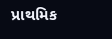પ્રાથમિક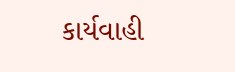કાર્યવાહી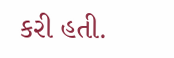કરી હતી.